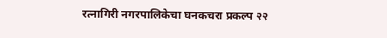रत्नागिरी नगरपालिकेचा घनकचरा प्रकल्प २२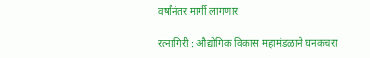वर्षांनंतर मार्गी लागणार

रत्नागिरी : औद्योगिक विकास महामंडळाने घनकचरा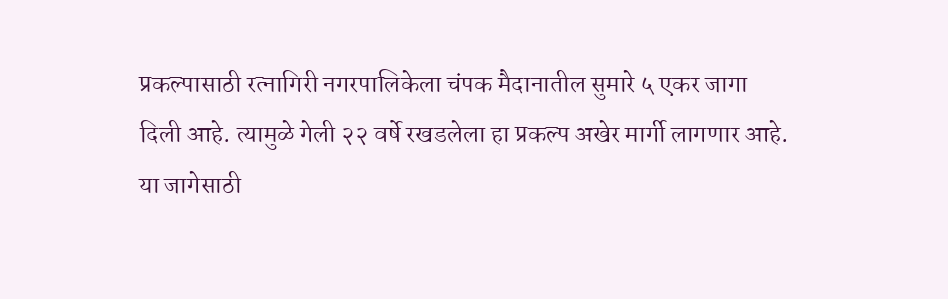प्रकल्पासाठी रत्नागिरी नगरपालिकेला चंपक मैदानातील सुमारे ५ एकर जागा दिली आहे. त्यामुळे गेली २२ वर्षे रखडलेला हा प्रकल्प अखेर मार्गी लागणार आहे. या जागेसाठी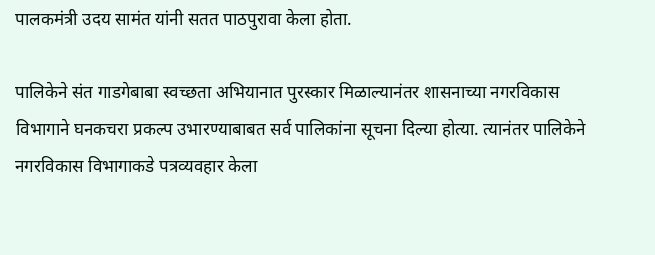पालकमंत्री उदय सामंत यांनी सतत पाठपुरावा केला होता.

पालिकेने संत गाडगेबाबा स्वच्छता अभियानात पुरस्कार मिळाल्यानंतर शासनाच्या नगरविकास विभागाने घनकचरा प्रकल्प उभारण्याबाबत सर्व पालिकांना सूचना दिल्या होत्या. त्यानंतर पालिकेने नगरविकास विभागाकडे पत्रव्यवहार केला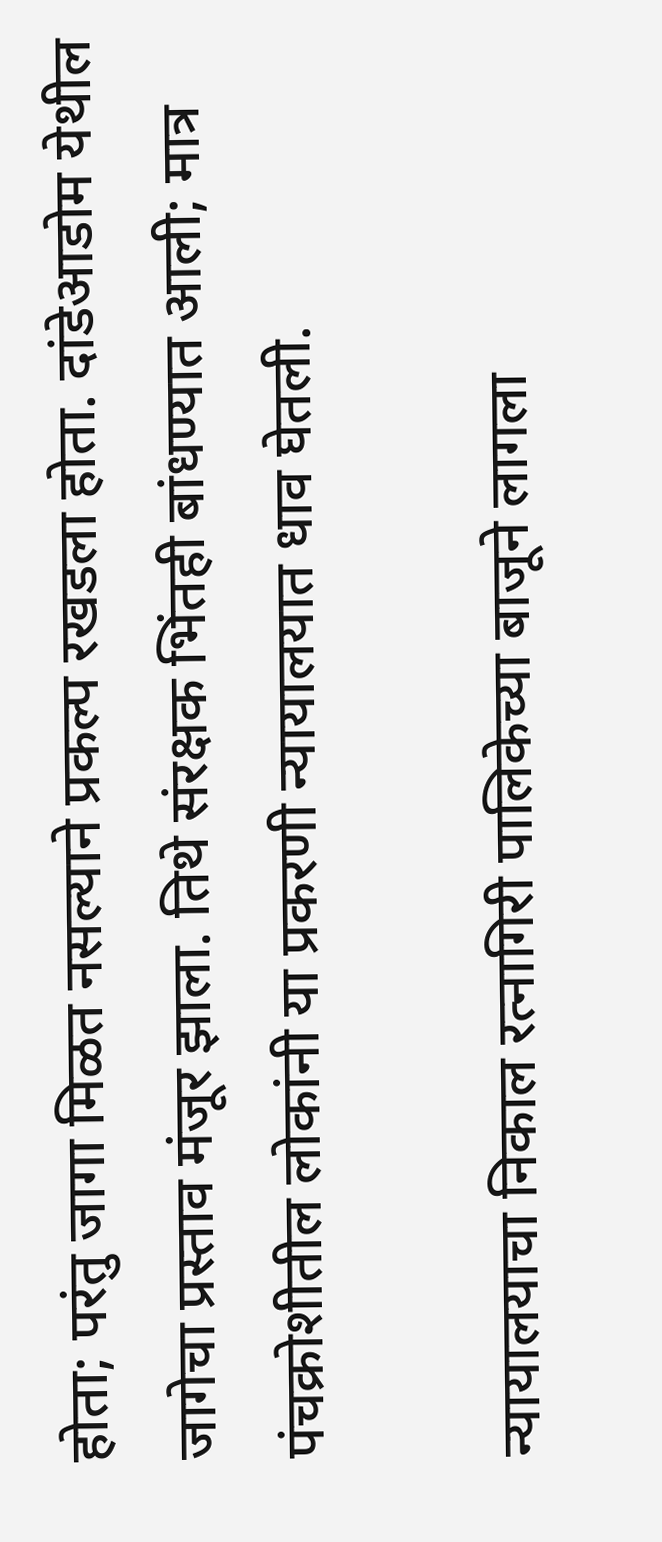होता; परंतु जागा मिळत नसल्याने प्रकल्प रखडला होता. दांडेआडोम येथील जागेचा प्रस्ताव मंजूर झाला. तिथे संरक्षक भिंतही बांधण्यात आली; मात्र पंचक्रोशीतील लोकांनी या प्रकरणी न्यायालयात धाव घेतली.

न्यायालयाचा निकाल रत्नागिरी पालिकेच्या बाजूने लागला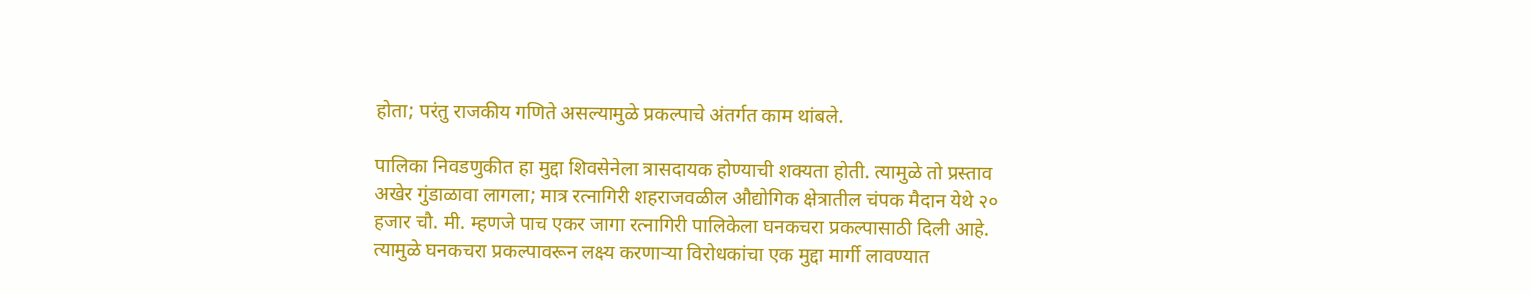होता; परंतु राजकीय गणिते असल्यामुळे प्रकल्पाचे अंतर्गत काम थांबले.

पालिका निवडणुकीत हा मुद्दा शिवसेनेला त्रासदायक होण्याची शक्यता होती. त्यामुळे तो प्रस्ताव अखेर गुंडाळावा लागला; मात्र रत्नागिरी शहराजवळील औद्योगिक क्षेत्रातील चंपक मैदान येथे २० हजार चौ. मी. म्हणजे पाच एकर जागा रत्नागिरी पालिकेला घनकचरा प्रकल्पासाठी दिली आहे. त्यामुळे घनकचरा प्रकल्पावरून लक्ष्य करणाऱ्या विरोधकांचा एक मुद्दा मार्गी लावण्यात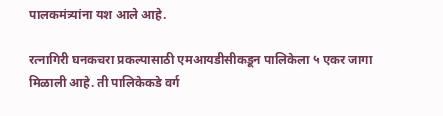पालकमंत्र्यांना यश आले आहे.

रत्नागिरी घनकचरा प्रकल्पासाठी एमआयडीसीकडून पालिकेला ५ एकर जागा मिळाली आहे. ती पालिकेकडे वर्ग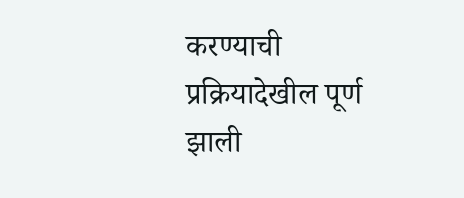करण्याची प्रक्रियादेखील पूर्ण झाली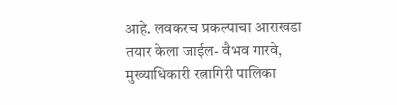आहे. लवकरच प्रकल्पाचा आराखडा तयार केला जाईल- वैभव गारवे, मुख्याधिकारी रत्नागिरी पालिका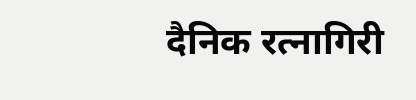दैनिक रत्नागिरी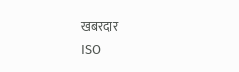खबरदार
ISO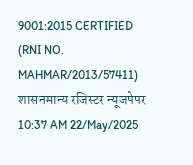9001:2015 CERTIFIED
(RNI NO. MAHMAR/2013/57411)
शासनमान्य रजिस्टर न्यूजपेपर
10:37 AM 22/May/2025